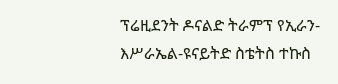ፕሬዚደንት ዶናልድ ትራምፕ የኢራን-እሥራኤል-ዩናይትድ ስቴትስ ተኩስ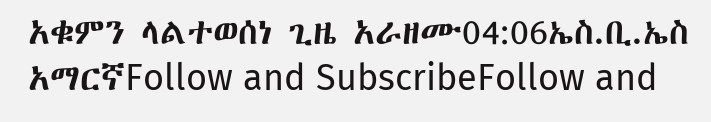አቁምን ላልተወሰነ ጊዜ አራዘሙ04:06ኤስ.ቢ.ኤስ አማርኛFollow and SubscribeFollow and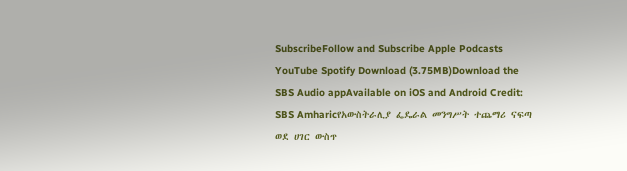SubscribeFollow and Subscribe Apple Podcasts YouTube Spotify Download (3.75MB)Download the SBS Audio appAvailable on iOS and Android Credit: SBS Amharicየአውስትራሊያ ፌዴራል መንግሥት ተጨማሪ ናፍጣ ወደ ሀገር ውስጥ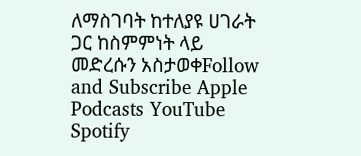ለማስገባት ከተለያዩ ሀገራት ጋር ከስምምነት ላይ መድረሱን አስታወቀFollow and Subscribe Apple Podcasts YouTube Spotify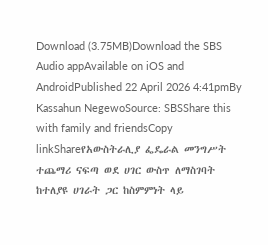Download (3.75MB)Download the SBS Audio appAvailable on iOS and AndroidPublished 22 April 2026 4:41pmBy Kassahun NegewoSource: SBSShare this with family and friendsCopy linkShareየአውስትራሊያ ፌዴራል መንግሥት ተጨማሪ ናፍጣ ወደ ሀገር ውስጥ ለማስገባት ከተለያዩ ሀገራት ጋር ከስምምነት ላይ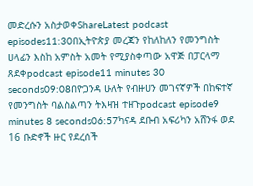መድረሱን አስታወቀShareLatest podcast episodes11:30በኢትዮጵያ መረጃን የከለከለን የመንግስት ሀላፊን እስከ አምስት አመት የሚያስቀጣው አዋጅ በፓርላማ ጸደቀpodcast episode11 minutes 30 seconds09:08በዮጋንዳ ሁለት የብዙሀን መገናኛዎች በከፍተኛ የመንግስት ባልስልጣን ትእዛዝ ተዘጉpodcast episode9 minutes 8 seconds06:57ካናዳ ደቡብ አፍሪካን አሸንፋ ወደ 16 ቡድኖች ዙር የደረሰች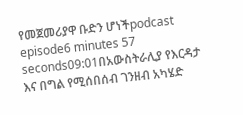የመጀመሪያዋ ቡድን ሆነችpodcast episode6 minutes 57 seconds09:01በአውስትራሊያ የእርዳታ እና በግል የሚሰበሰብ ገንዘብ አካሄድ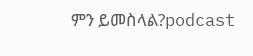ምን ይመስላል?podcast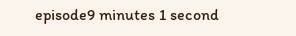episode9 minutes 1 second